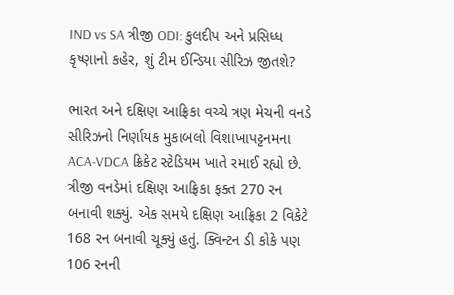IND vs SA ત્રીજી ODI: કુલદીપ અને પ્રસિધ્ધ કૃષ્ણાનો કહેર, શું ટીમ ઈન્ડિયા સીરિઝ જીતશે?

ભારત અને દક્ષિણ આફ્રિકા વચ્ચે ત્રણ મેચની વનડે સીરિઝનો નિર્ણાયક મુકાબલો વિશાખાપટ્ટનમના ACA-VDCA ક્રિકેટ સ્ટેડિયમ ખાતે રમાઈ રહ્યો છે. ત્રીજી વનડેમાં દક્ષિણ આફ્રિકા ફક્ત 270 રન બનાવી શક્યું. એક સમયે દક્ષિણ આફ્રિકા 2 વિકેટે 168 રન બનાવી ચૂક્યું હતું. ક્વિન્ટન ડી કોકે પણ 106 રનની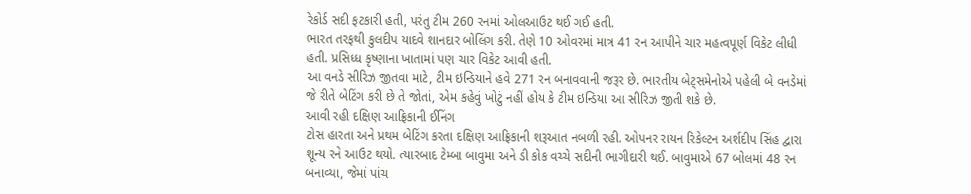રેકોર્ડ સદી ફટકારી હતી, પરંતુ ટીમ 260 રનમાં ઓલઆઉટ થઈ ગઈ હતી.
ભારત તરફથી કુલદીપ યાદવે શાનદાર બોલિંગ કરી. તેણે 10 ઓવરમાં માત્ર 41 રન આપીને ચાર મહત્વપૂર્ણ વિકેટ લીધી હતી. પ્રસિધ્ધ કૃષ્ણાના ખાતામાં પણ ચાર વિકેટ આવી હતી.
આ વનડે સીરિઝ જીતવા માટે, ટીમ ઇન્ડિયાને હવે 271 રન બનાવવાની જરૂર છે. ભારતીય બેટ્સમેનોએ પહેલી બે વનડેમાં જે રીતે બેટિંગ કરી છે તે જોતાં, એમ કહેવું ખોટું નહીં હોય કે ટીમ ઇન્ડિયા આ સીરિઝ જીતી શકે છે.
આવી રહી દક્ષિણ આફ્રિકાની ઈનિંગ
ટોસ હારતા અને પ્રથમ બેટિંગ કરતા દક્ષિણ આફ્રિકાની શરૂઆત નબળી રહી. ઓપનર રાયન રિકેલ્ટન અર્શદીપ સિંહ દ્વારા શૂન્ય રને આઉટ થયો. ત્યારબાદ ટેમ્બા બાવુમા અને ડી કોક વચ્ચે સદીની ભાગીદારી થઈ. બાવુમાએ 67 બોલમાં 48 રન બનાવ્યા, જેમાં પાંચ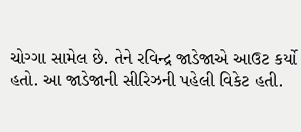ચોગ્ગા સામેલ છે. તેને રવિન્દ્ર જાડેજાએ આઉટ કર્યો હતો. આ જાડેજાની સીરિઝની પહેલી વિકેટ હતી.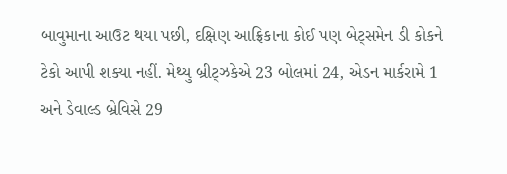બાવુમાના આઉટ થયા પછી, દક્ષિણ આફ્રિકાના કોઈ પણ બેટ્સમેન ડી કોકને ટેકો આપી શક્યા નહીં. મેથ્યુ બ્રીટ્ઝકેએ 23 બોલમાં 24, એડન માર્કરામે 1 અને ડેવાલ્ડ બ્રેવિસે 29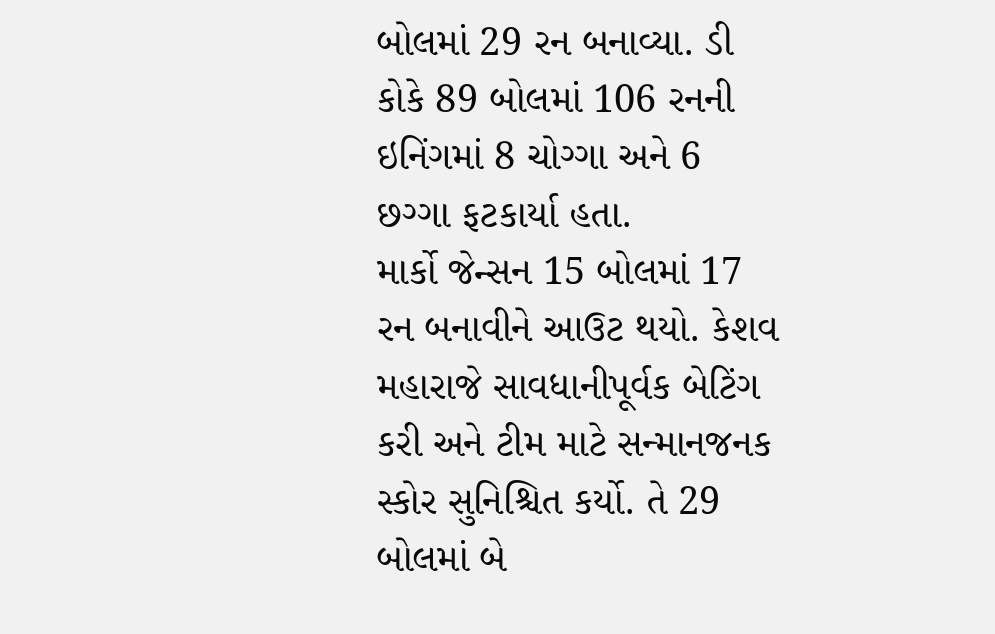બોલમાં 29 રન બનાવ્યા. ડી કોકે 89 બોલમાં 106 રનની ઇનિંગમાં 8 ચોગ્ગા અને 6 છગ્ગા ફટકાર્યા હતા.
માર્કો જેન્સન 15 બોલમાં 17 રન બનાવીને આઉટ થયો. કેશવ મહારાજે સાવધાનીપૂર્વક બેટિંગ કરી અને ટીમ માટે સન્માનજનક સ્કોર સુનિશ્ચિત કર્યો. તે 29 બોલમાં બે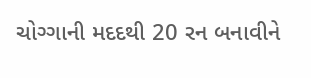ચોગ્ગાની મદદથી 20 રન બનાવીને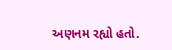અણનમ રહ્યો હતો.